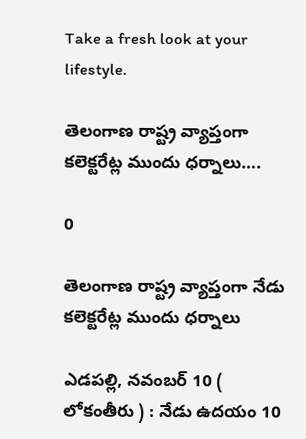Take a fresh look at your lifestyle.

తెలంగాణ రాష్ట్ర వ్యాప్తంగా కలెక్టరేట్ల ముందు ధర్నాలు….

0

తెలంగాణ రాష్ట్ర వ్యాప్తంగా నేడు కలెక్టరేట్ల ముందు ధర్నాలు

ఎడపల్లి, నవంబర్ 10 ( లోకంతీరు ) : నేడు ఉదయం 10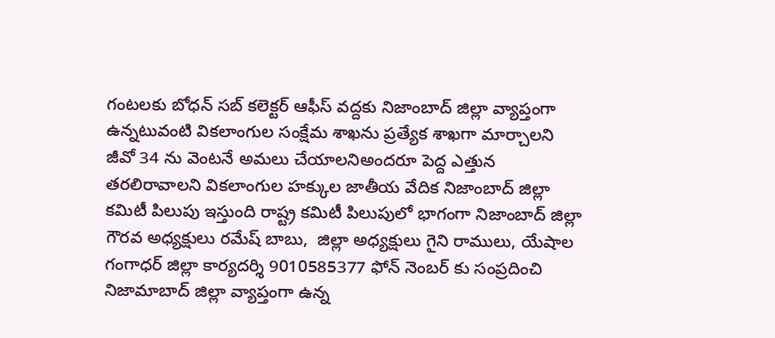గంటలకు బోధన్ సబ్ కలెక్టర్ ఆఫీస్ వద్దకు నిజాంబాద్ జిల్లా వ్యాప్తంగా ఉన్నటువంటి వికలాంగుల సంక్షేమ శాఖను ప్రత్యేక శాఖగా మార్చాలని జీవో 34 ను వెంటనే అమలు చేయాలనిఅందరూ పెద్ద ఎత్తున తరలిరావాలని వికలాంగుల హక్కుల జాతీయ వేదిక నిజాంబాద్ జిల్లా కమిటీ పిలుపు ఇస్తుంది రాష్ట్ర కమిటీ పిలుపులో భాగంగా నిజాంబాద్ జిల్లా గౌరవ అధ్యక్షులు రమేష్ బాబు,  జిల్లా అధ్యక్షులు గైని రాములు, యేషాల గంగాధర్ జిల్లా కార్యదర్శి 9010585377 ఫోన్ నెంబర్ కు సంప్రదించి నిజామాబాద్ జిల్లా వ్యాప్తంగా ఉన్న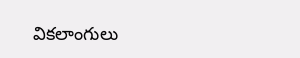వికలాంగులు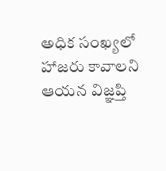అధిక సంఖ్యలో హాజరు కావాలని ఆయన విజ్ఞప్తి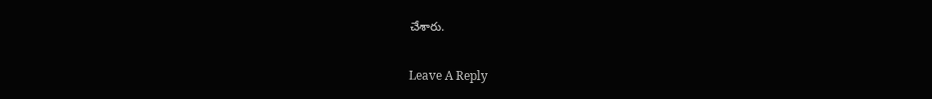చేశారు.

Leave A Reply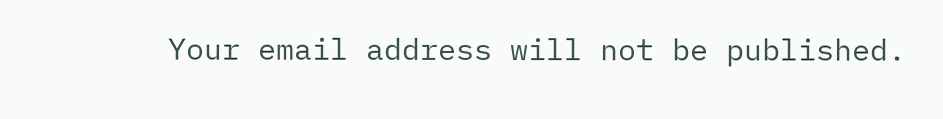Your email address will not be published.